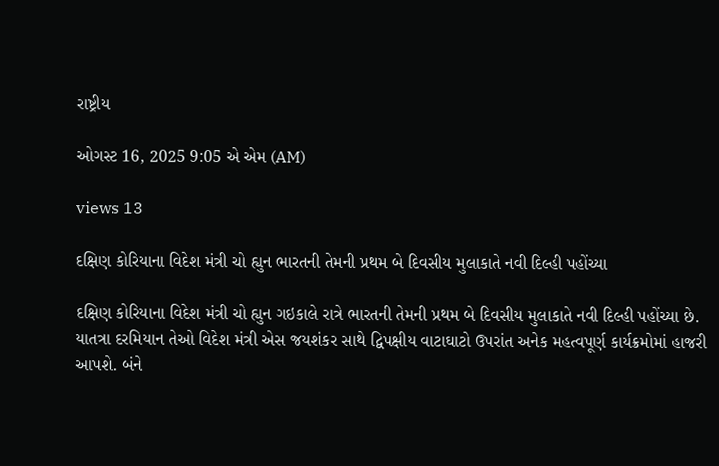રાષ્ટ્રીય

ઓગસ્ટ 16, 2025 9:05 એ એમ (AM)

views 13

દક્ષિણ કોરિયાના વિદેશ મંત્રી ચો હ્યુન ભારતની તેમની પ્રથમ બે દિવસીય મુલાકાતે નવી દિલ્હી પહોંચ્યા

દક્ષિણ કોરિયાના વિદેશ મંત્રી ચો હ્યુન ગઇકાલે રાત્રે ભારતની તેમની પ્રથમ બે દિવસીય મુલાકાતે નવી દિલ્હી પહોંચ્યા છે. યાતત્રા દરમિયાન તેઓ વિદેશ મંત્રી એસ જયશંકર સાથે દ્વિપક્ષીય વાટાઘાટો ઉપરાંત અનેક મહત્વપૂર્ણ કાર્યક્રમોમાં હાજરી આપશે. બંને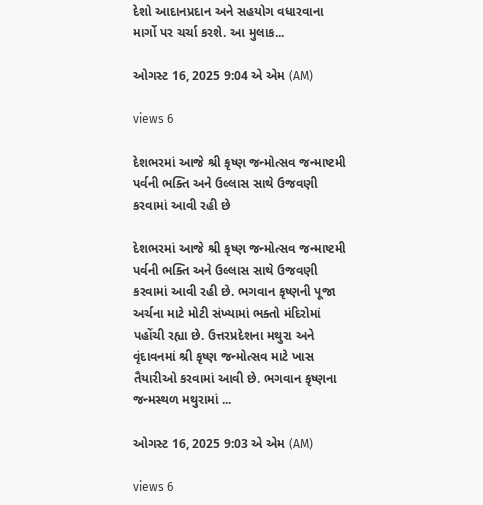દેશો આદાનપ્રદાન અને સહયોગ વધારવાના માર્ગો પર ચર્ચા કરશે. આ મુલાક...

ઓગસ્ટ 16, 2025 9:04 એ એમ (AM)

views 6

દેશભરમાં આજે શ્રી કૃષ્ણ જન્મોત્સવ જન્માષ્ટમી પર્વની ભક્તિ અને ઉલ્લાસ સાથે ઉજવણી કરવામાં આવી રહી છે

દેશભરમાં આજે શ્રી કૃષ્ણ જન્મોત્સવ જન્માષ્ટમી પર્વની ભક્તિ અને ઉલ્લાસ સાથે ઉજવણી કરવામાં આવી રહી છે. ભગવાન કૃષ્ણની પૂજા અર્ચના માટે મોટી સંખ્યામાં ભક્તો મંદિરોમાં પહોંચી રહ્યા છે. ઉત્તરપ્રદેશના મથુરા અને વૃંદાવનમાં શ્રી કૃષ્ણ જન્મોત્સવ માટે ખાસ તૈયારીઓ કરવામાં આવી છે. ભગવાન કૃષ્ણના જન્મસ્થળ મથુરામાં ...

ઓગસ્ટ 16, 2025 9:03 એ એમ (AM)

views 6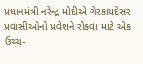પ્રધાનમંત્રી નરેન્દ્ર મોદીએ ગેરકાયદેસર પ્રવાસીઓનો પ્રવેશને રોકવા માટે એક ઉચ્ચ-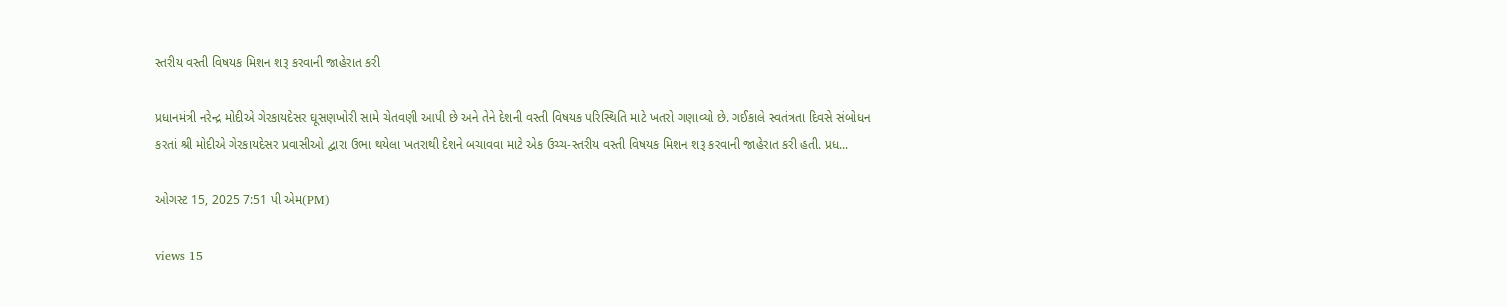સ્તરીય વસ્તી વિષયક મિશન શરૂ કરવાની જાહેરાત કરી

પ્રધાનમંત્રી નરેન્દ્ર મોદીએ ગેરકાયદેસર ઘૂસણખોરી સામે ચેતવણી આપી છે અને તેને દેશની વસ્તી વિષયક પરિસ્થિતિ માટે ખતરો ગણાવ્યો છે. ગઈકાલે સ્વતંત્રતા દિવસે સંબોધન કરતાં શ્રી મોદીએ ગેરકાયદેસર પ્રવાસીઓ દ્વારા ઉભા થયેલા ખતરાથી દેશને બચાવવા માટે એક ઉચ્ચ-સ્તરીય વસ્તી વિષયક મિશન શરૂ કરવાની જાહેરાત કરી હતી. પ્રધ...

ઓગસ્ટ 15, 2025 7:51 પી એમ(PM)

views 15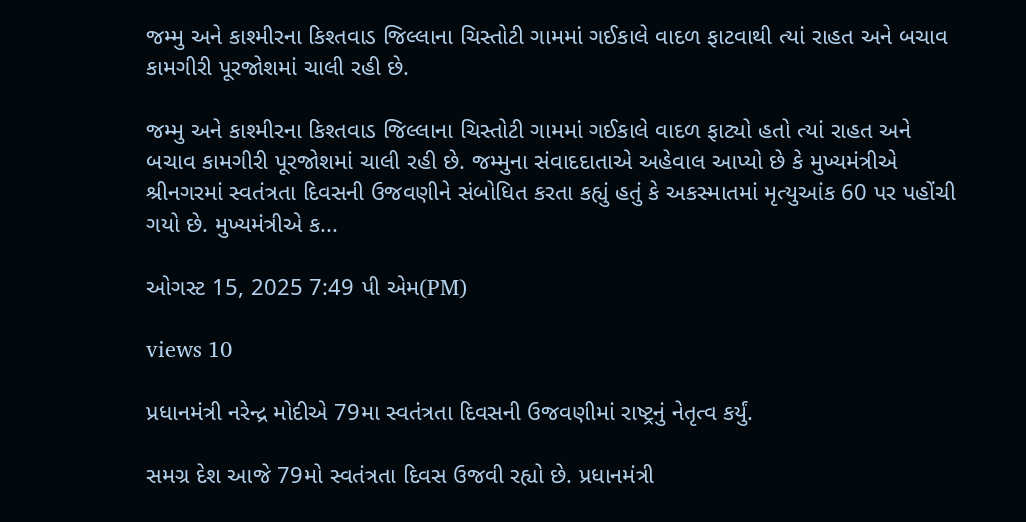જમ્મુ અને કાશ્મીરના કિશ્તવાડ જિલ્લાના ચિસ્તોટી ગામમાં ગઈકાલે વાદળ ફાટવાથી ત્યાં રાહત અને બચાવ કામગીરી પૂરજોશમાં ચાલી રહી છે.

જમ્મુ અને કાશ્મીરના કિશ્તવાડ જિલ્લાના ચિસ્તોટી ગામમાં ગઈકાલે વાદળ ફાટ્યો હતો ત્યાં રાહત અને બચાવ કામગીરી પૂરજોશમાં ચાલી રહી છે. જમ્મુના સંવાદદાતાએ અહેવાલ આપ્યો છે કે મુખ્યમંત્રીએ શ્રીનગરમાં સ્વતંત્રતા દિવસની ઉજવણીને સંબોધિત કરતા કહ્યું હતું કે અકસ્માતમાં મૃત્યુઆંક 60 પર પહોંચી ગયો છે. મુખ્યમંત્રીએ ક...

ઓગસ્ટ 15, 2025 7:49 પી એમ(PM)

views 10

પ્રધાનમંત્રી નરેન્દ્ર મોદીએ 79મા સ્વતંત્રતા દિવસની ઉજવણીમાં રાષ્ટ્રનું નેતૃત્વ કર્યું.

સમગ્ર દેશ આજે 79મો સ્વતંત્રતા દિવસ ઉજવી રહ્યો છે. પ્રધાનમંત્રી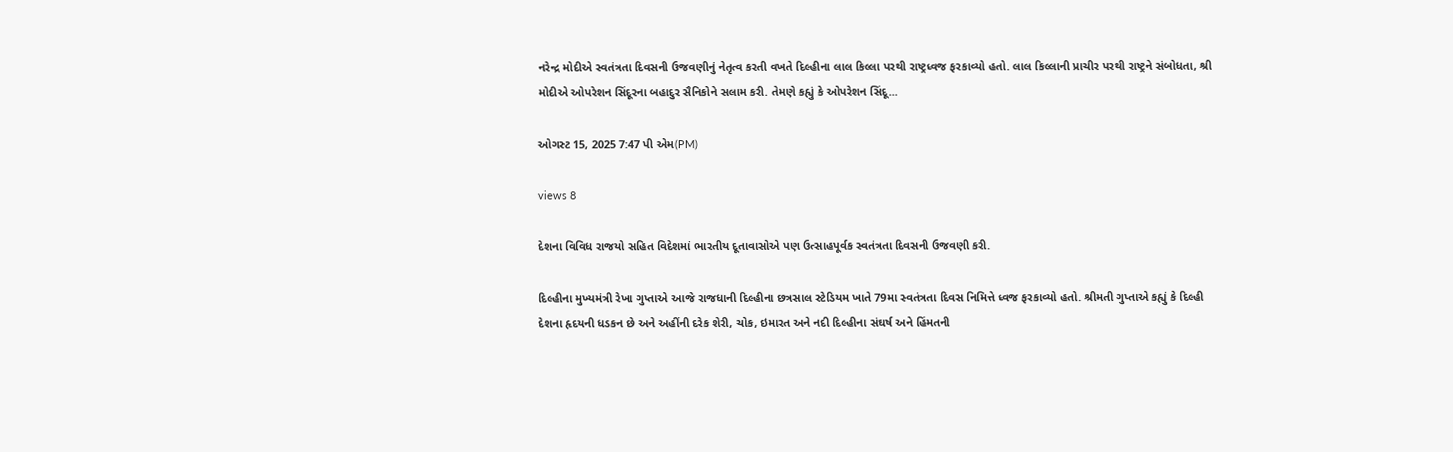નરેન્દ્ર મોદીએ સ્વતંત્રતા દિવસની ઉજવણીનું નેતૃત્વ કરતી વખતે દિલ્હીના લાલ કિલ્લા પરથી રાષ્ટ્રધ્વજ ફરકાવ્યો હતો. લાલ કિલ્લાની પ્રાચીર પરથી રાષ્ટ્રને સંબોધતા, શ્રી મોદીએ ઓપરેશન સિંદૂરના બહાદુર સૈનિકોને સલામ કરી. તેમણે કહ્યું કે ઓપરેશન સિંદૂ...

ઓગસ્ટ 15, 2025 7:47 પી એમ(PM)

views 8

દેશના વિવિધ રાજયો સહિત વિદેશમાં ભારતીય દૂતાવાસોએ પણ ઉત્સાહપૂર્વક સ્વતંત્રતા દિવસની ઉજવણી કરી.

દિલ્હીના મુખ્યમંત્રી રેખા ગુપ્તાએ આજે રાજધાની દિલ્હીના છત્રસાલ સ્ટેડિયમ ખાતે 79મા સ્વતંત્રતા દિવસ નિમિત્તે ધ્વજ ફરકાવ્યો હતો. શ્રીમતી ગુપ્તાએ કહ્યું કે દિલ્હી દેશના હૃદયની ધડકન છે અને અહીંની દરેક શેરી, ચોક, ઇમારત અને નદી દિલ્હીના સંઘર્ષ અને હિંમતની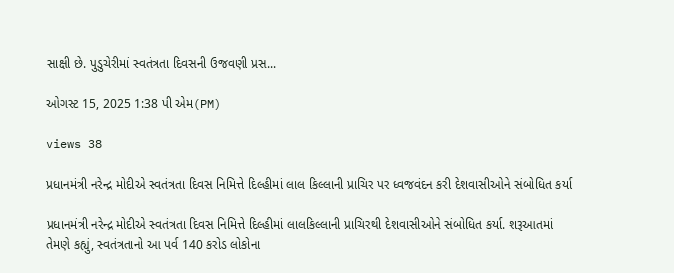સાક્ષી છે. પુડુચેરીમાં સ્વતંત્રતા દિવસની ઉજવણી પ્રસ...

ઓગસ્ટ 15, 2025 1:38 પી એમ(PM)

views 38

પ્રધાનમંત્રી નરેન્દ્ર મોદીએ સ્વતંત્રતા દિવસ નિમિત્તે દિલ્હીમાં લાલ કિલ્લાની પ્રાચિર પર ધ્વજવંદન કરી દેશવાસીઓને સંબોધિત કર્યા

પ્રધાનમંત્રી નરેન્દ્ર મોદીએ સ્વતંત્રતા દિવસ નિમિત્તે દિલ્હીમાં લાલકિલ્લાની પ્રાચિરથી દેશવાસીઓને સંબોધિત કર્યા. શરૂઆતમાં તેમણે કહ્યું, સ્વતંત્રતાનો આ પર્વ 140 કરોડ લોકોના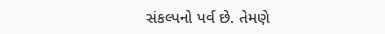સંકલ્પનો પર્વ છે. તેમણે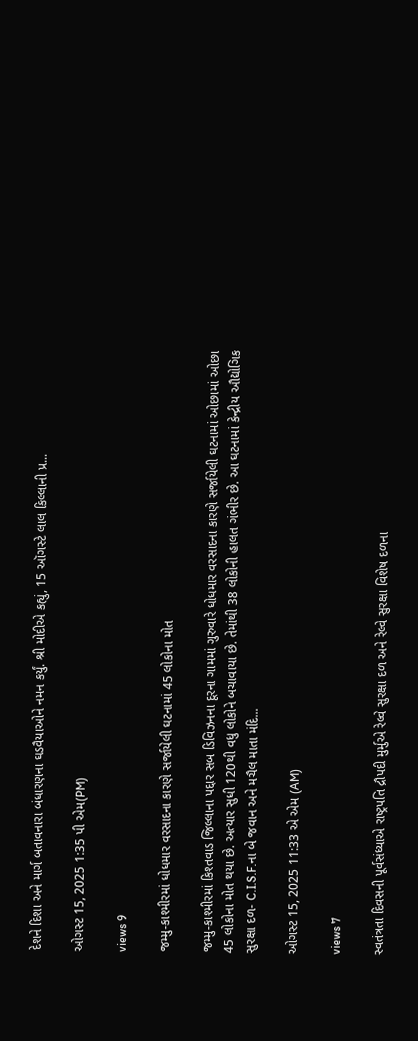દેશને દિશા અને માર્ગ બતાવનારા બંધારણના ઘડવૈયાઓને નમન કર્યું. શ્રી મોદીએ કહ્યું, 15 ઑગસ્ટે લાલ કિલ્લાની પ્ર...

ઓગસ્ટ 15, 2025 1:35 પી એમ(PM)

views 9

જમ્મુ-કાશ્મીરમાં ધોધમાર વરસાદના કારણે સર્જાયેલી ઘટનામાં 45 લોકોના મોત

જમ્મુ-કાશ્મીરમાં કિશ્તવાડ જિલ્લાના પદ્દાર સબ ડિવિઝનના દૂરના ગામમાં ગુરુવારે ધોધમાર વરસાદના કારણે સર્જાયેલી ઘટનામાં ઓછામાં ઓછા 45 લોકોના મોત થયા છે. અત્યાર સુધી 120થી વધુ લોકોને બચાવાયા છે. તેમાંથી 38 લોકોની હાલત ગંભીર છે. આ ઘટનામાં કેન્દ્રીય ઔદ્યોગિક સુરક્ષા દળ- C.I.S.F.ના બે જવાન અને મચૈલ માતા મંદિ...

ઓગસ્ટ 15, 2025 11:33 એ એમ (AM)

views 7

સ્વતંત્રતા દિવસની પૂર્વસંધ્યાએ રાષ્ટ્રપતિ દ્રૌપદી મુર્મુએ રેલ્વે સુરક્ષા દળ અને રેલ્વે સુરક્ષા વિશેષ દળના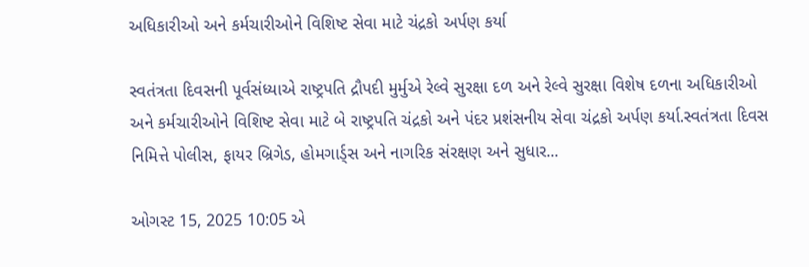અધિકારીઓ અને કર્મચારીઓને વિશિષ્ટ સેવા માટે ચંદ્રકો અર્પણ કર્યા

સ્વતંત્રતા દિવસની પૂર્વસંધ્યાએ રાષ્ટ્રપતિ દ્રૌપદી મુર્મુએ રેલ્વે સુરક્ષા દળ અને રેલ્વે સુરક્ષા વિશેષ દળના અધિકારીઓ અને કર્મચારીઓને વિશિષ્ટ સેવા માટે બે રાષ્ટ્રપતિ ચંદ્રકો અને પંદર પ્રશંસનીય સેવા ચંદ્રકો અર્પણ કર્યા.સ્વતંત્રતા દિવસ નિમિત્તે પોલીસ, ફાયર બ્રિગેડ, હોમગાર્ડ્સ અને નાગરિક સંરક્ષણ અને સુધાર...

ઓગસ્ટ 15, 2025 10:05 એ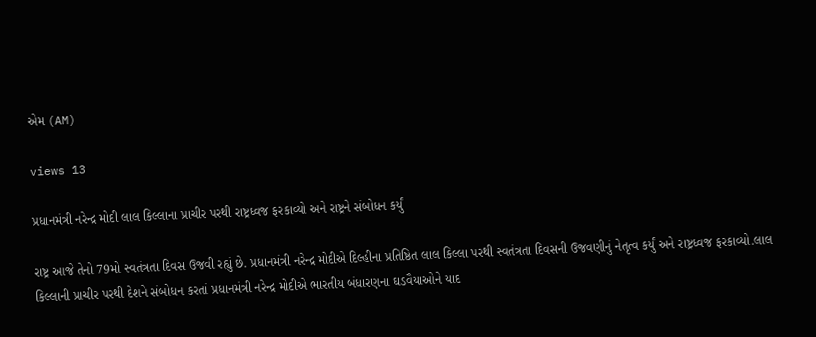એમ (AM)

views 13

પ્રધાનમંત્રી નરેન્દ્ર મોદી લાલ કિલ્લાના પ્રાચીર પરથી રાષ્ટ્રધ્વજ ફરકાવ્યો અને રાષ્ટ્રને સંબોધન કર્યું

રાષ્ટ્ર આજે તેનો 79મો સ્વતંત્રતા દિવસ ઉજવી રહ્યું છે. પ્રધાનમંત્રી નરેન્દ્ર મોદીએ દિલ્હીના પ્રતિષ્ઠિત લાલ કિલ્લા પરથી સ્વતંત્રતા દિવસની ઉજવણીનું નેતૃત્વ કર્યું અને રાષ્ટ્રધ્વજ ફરકાવ્યો.લાલ કિલ્લાની પ્રાચીર પરથી દેશને સંબોધન કરતાં પ્રધાનમંત્રી નરેન્દ્ર મોદીએ ભારતીય બંધારણના ઘડવૈયાઓને યાદ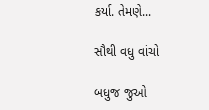કર્યા. તેમણે...

સૌથી વધુ વાંચો

બધુજ જુઓ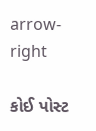arrow-right

કોઈ પોસ્ટ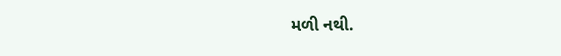મળી નથી.